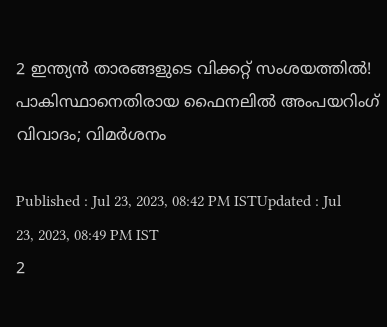2 ഇന്ത്യന്‍ താരങ്ങളുടെ വിക്കറ്റ് സംശയത്തില്‍! പാകിസ്ഥാനെതിരായ ഫൈനലില്‍ അംപയറിംഗ് വിവാദം; വിമര്‍ശനം

Published : Jul 23, 2023, 08:42 PM ISTUpdated : Jul 23, 2023, 08:49 PM IST
2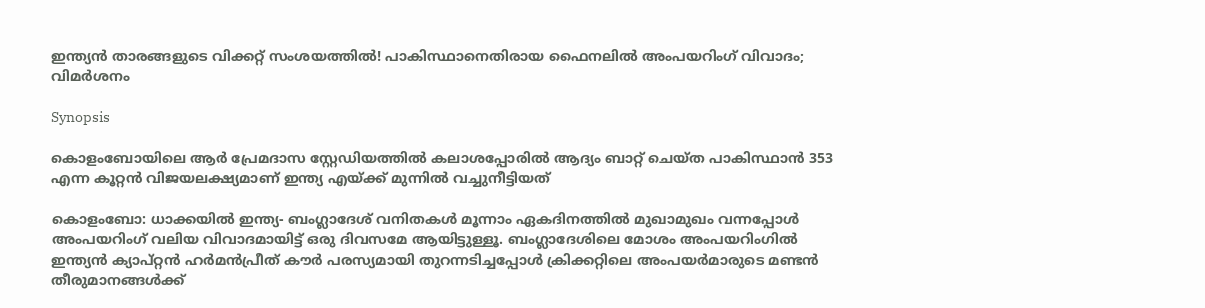ഇന്ത്യന്‍ താരങ്ങളുടെ വിക്കറ്റ് സംശയത്തില്‍! പാകിസ്ഥാനെതിരായ ഫൈനലില്‍ അംപയറിംഗ് വിവാദം; വിമര്‍ശനം

Synopsis

കൊളംബോയിലെ ആര്‍ പ്രേമദാസ സ്റ്റേഡിയത്തില്‍ കലാശപ്പോരില്‍ ആദ്യം ബാറ്റ് ചെയ്ത പാകിസ്ഥാന്‍ 353 എന്ന കൂറ്റന്‍ വിജയലക്ഷ്യമാണ് ഇന്ത്യ എയ്‌ക്ക് മുന്നില്‍ വച്ചുനീട്ടിയത്

കൊളംബോ: ധാക്കയില്‍ ഇന്ത്യ- ബംഗ്ലാദേശ് വനിതകള്‍ മൂന്നാം ഏകദിനത്തില്‍ മുഖാമുഖം വന്നപ്പോള്‍ അംപയറിംഗ് വലിയ വിവാദമായിട്ട് ഒരു ദിവസമേ ആയിട്ടുള്ളൂ. ബംഗ്ലാദേശിലെ മോശം അംപയറിംഗില്‍ ഇന്ത്യന്‍ ക്യാപ്റ്റന്‍ ഹര്‍മന്‍പ്രീത് കൗര്‍ പരസ്യമായി തുറന്നടിച്ചപ്പോള്‍ ക്രിക്കറ്റിലെ അംപയര്‍മാരുടെ മണ്ടന്‍ തീരുമാനങ്ങള്‍ക്ക്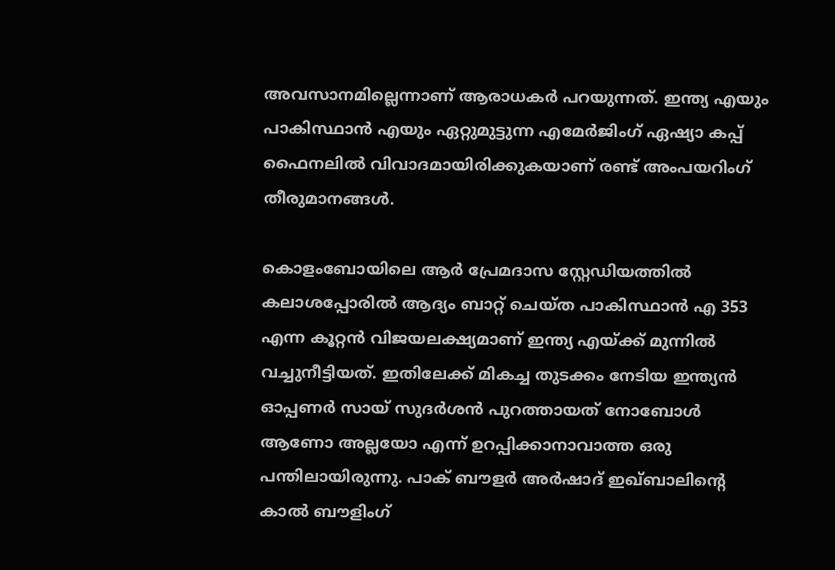അവസാനമില്ലെന്നാണ് ആരാധകര്‍ പറയുന്നത്. ഇന്ത്യ എയും പാകിസ്ഥാന്‍ എയും ഏറ്റുമുട്ടുന്ന എമേര്‍ജിംഗ് ഏഷ്യാ കപ്പ് ഫൈനലില്‍ വിവാദമായിരിക്കുകയാണ് രണ്ട് അംപയറിംഗ് തീരുമാനങ്ങള്‍.

കൊളംബോയിലെ ആര്‍ പ്രേമദാസ സ്റ്റേഡിയത്തില്‍ കലാശപ്പോരില്‍ ആദ്യം ബാറ്റ് ചെയ്ത പാകിസ്ഥാന്‍ എ 353 എന്ന കൂറ്റന്‍ വിജയലക്ഷ്യമാണ് ഇന്ത്യ എയ്‌ക്ക് മുന്നില്‍ വച്ചുനീട്ടിയത്. ഇതിലേക്ക് മികച്ച തുടക്കം നേടിയ ഇന്ത്യന്‍ ഓപ്പണര്‍ സായ് സുദര്‍ശന്‍ പുറത്തായത് നോബോള്‍ ആണോ അല്ലയോ എന്ന് ഉറപ്പിക്കാനാവാത്ത ഒരു പന്തിലായിരുന്നു. പാക് ബൗളര്‍ അര്‍ഷാദ് ഇഖ്‌ബാലിന്‍റെ കാല്‍ ബൗളിംഗ്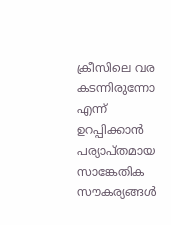ക്രീസിലെ വര കടന്നിരുന്നോ എന്ന് ഉറപ്പിക്കാന്‍ പര്യാപ്തമായ സാങ്കേതിക സൗകര്യങ്ങള്‍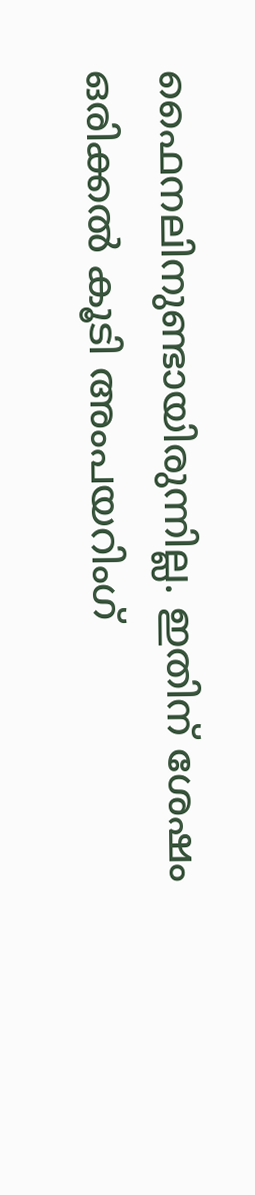ഫൈനലിനുണ്ടായിരുന്നില്ല. ഇതിന് ശേഷം ഒരിക്കല്‍ കൂടി അംപയറിംഗ്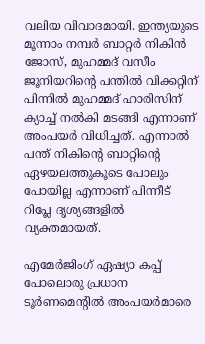വലിയ വിവാദമായി. ഇന്ത്യയുടെ മൂന്നാം നമ്പര്‍ ബാറ്റര്‍ നികിന്‍ ജോസ്, മുഹമ്മദ് വസീം ജൂനിയറിന്‍റെ പന്തില്‍ വിക്കറ്റിന് പിന്നില്‍ മുഹമ്മദ് ഹാരിസിന് ക്യാച്ച് നല്‍കി മടങ്ങി എന്നാണ് അംപയര്‍ വിധിച്ചത്. എന്നാല്‍ പന്ത് നികിന്‍റെ ബാറ്റിന്‍റെ ഏഴയലത്തുകൂടെ പോലും പോയില്ല എന്നാണ് പിന്നീട് റിപ്ലേ ദൃശ്യങ്ങളില്‍ വ്യക്തമായത്.

എമേര്‍ജിംഗ് ഏഷ്യാ കപ്പ് പോലൊരു പ്രധാന ടൂര്‍ണമെന്‍റില്‍ അംപയര്‍മാരെ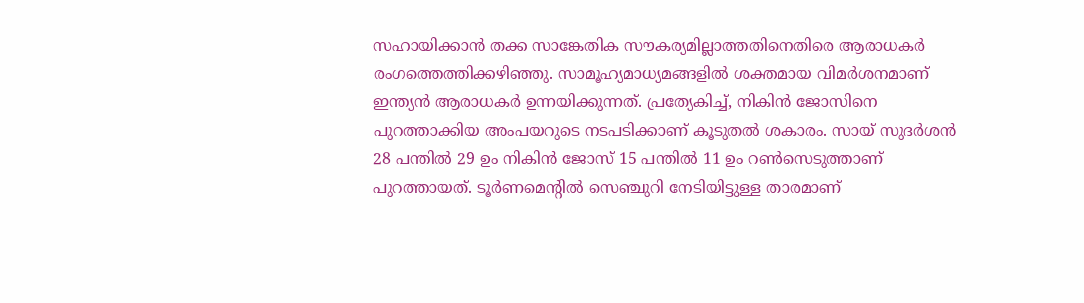സഹായിക്കാന്‍ തക്ക സാങ്കേതിക സൗകര്യമില്ലാത്തതിനെതിരെ ആരാധകര്‍ രംഗത്തെത്തിക്കഴിഞ്ഞു. സാമൂഹ്യമാധ്യമങ്ങളില്‍ ശക്തമായ വിമര്‍ശനമാണ് ഇന്ത്യന്‍ ആരാധകര്‍ ഉന്നയിക്കുന്നത്. പ്രത്യേകിച്ച്, നികിന്‍ ജോസിനെ പുറത്താക്കിയ അംപയറുടെ നടപടിക്കാണ് കൂടുതല്‍ ശകാരം. സായ് സുദര്‍ശന്‍ 28 പന്തില്‍ 29 ഉം നികിന്‍ ജോസ് 15 പന്തില്‍ 11 ഉം റണ്‍സെടുത്താണ് പുറത്തായത്. ടൂര്‍ണമെന്‍റില്‍ സെഞ്ചുറി നേടിയിട്ടുള്ള താരമാണ്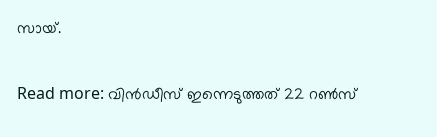സായ്.

Read more: വിന്‍ഡീസ് ഇന്നെടുത്തത് 22 റണ്‍സ്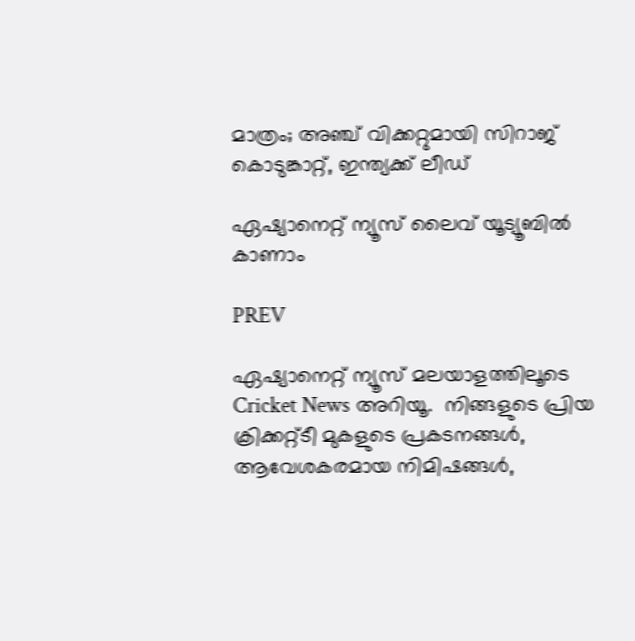മാത്രം; അഞ്ച് വിക്കറ്റുമായി സിറാജ് കൊടുങ്കാറ്റ്, ഇന്ത്യക്ക് ലീഡ്

ഏഷ്യാനെറ്റ് ന്യൂസ് ലൈവ് യൂട്യൂബിൽ കാണാം

PREV

ഏഷ്യാനെറ്റ് ന്യൂസ് മലയാളത്തിലൂടെ  Cricket News അറിയൂ.  നിങ്ങളുടെ പ്രിയ ക്രിക്കറ്റ്ടീ മുകളുടെ പ്രകടനങ്ങൾ, ആവേശകരമായ നിമിഷങ്ങൾ,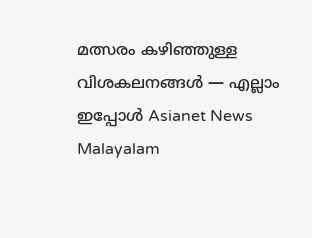മത്സരം കഴിഞ്ഞുള്ള വിശകലനങ്ങൾ — എല്ലാം ഇപ്പോൾ Asianet News Malayalam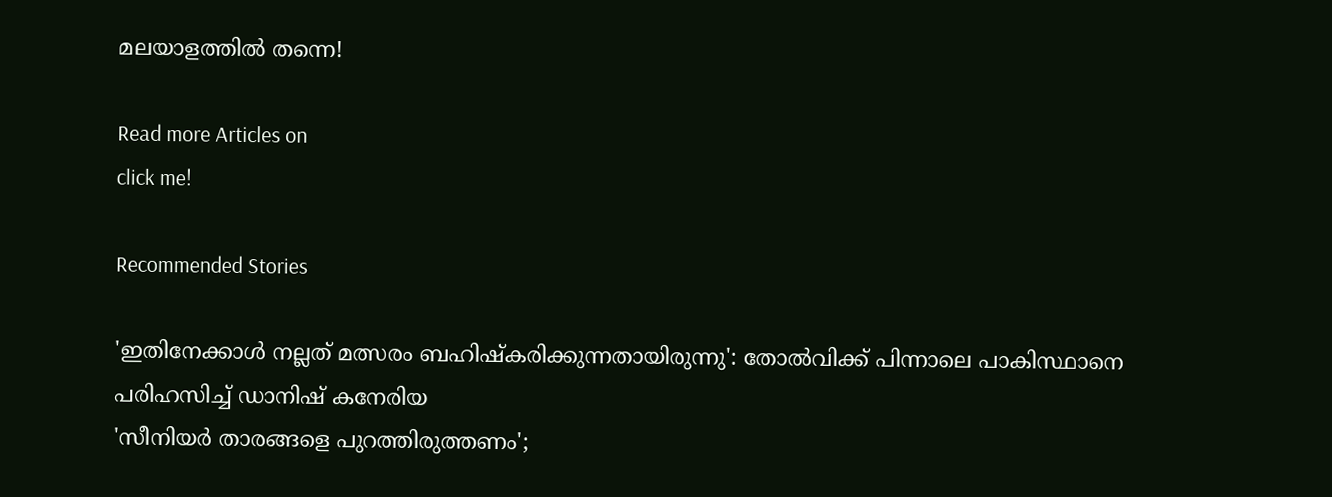മലയാളത്തിൽ തന്നെ!

Read more Articles on
click me!

Recommended Stories

'ഇതിനേക്കാള്‍ നല്ലത് മത്സരം ബഹിഷ്‌കരിക്കുന്നതായിരുന്നു': തോല്‍വിക്ക് പിന്നാലെ പാകിസ്ഥാനെ പരിഹസിച്ച് ഡാനിഷ് കനേരിയ
'സീനിയര്‍ താരങ്ങളെ പുറത്തിരുത്തണം';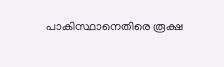പാകിസ്ഥാനെതിരെ രൂക്ഷ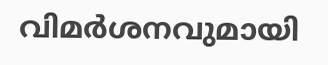വിമര്‍ശനവുമായി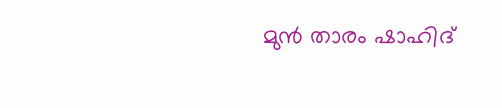മുന്‍ താരം ഷാഹിദ്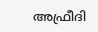അഫ്രീദി